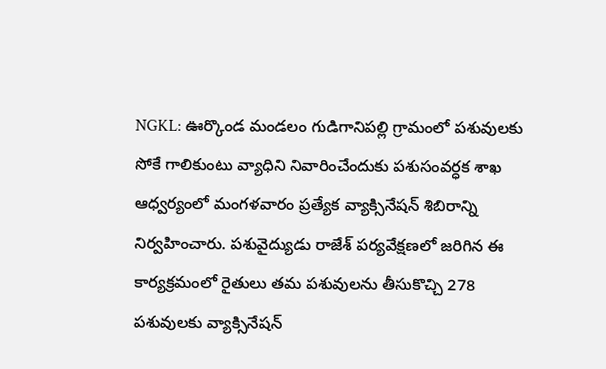NGKL: ఊర్కొండ మండలం గుడిగానిపల్లి గ్రామంలో పశువులకు సోకే గాలికుంటు వ్యాధిని నివారించేందుకు పశుసంవర్ధక శాఖ ఆధ్వర్యంలో మంగళవారం ప్రత్యేక వ్యాక్సినేషన్ శిబిరాన్ని నిర్వహించారు. పశువైద్యుడు రాజేశ్ పర్యవేక్షణలో జరిగిన ఈ కార్యక్రమంలో రైతులు తమ పశువులను తీసుకొచ్చి 278 పశువులకు వ్యాక్సినేషన్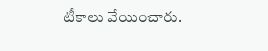టీకాలు వేయించారు.